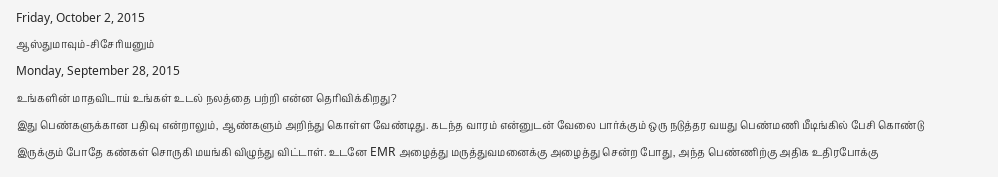Friday, October 2, 2015
ஆஸ்துமாவும்-சிசேரியனும்
Monday, September 28, 2015
உங்களின் மாதவிடாய் உங்கள் உடல் நலத்தை பற்றி என்ன தெரிவிக்கிறது?
இது பெண்களுக்கான பதிவு என்றாலும், ஆண்களும் அறிந்து கொள்ள வேண்டிது. கடந்த வாரம் என்னுடன் வேலை பார்க்கும் ஒரு நடுத்தர வயது பெண்மணி மீடிங்கில் பேசி கொண்டு இருக்கும் போதே கண்கள் சொருகி மயங்கி விழுந்து விட்டாள். உடனே EMR அழைத்து மருத்துவமனைக்கு அழைத்து சென்ற போது, அந்த பெண்ணிற்கு அதிக உதிரபோக்கு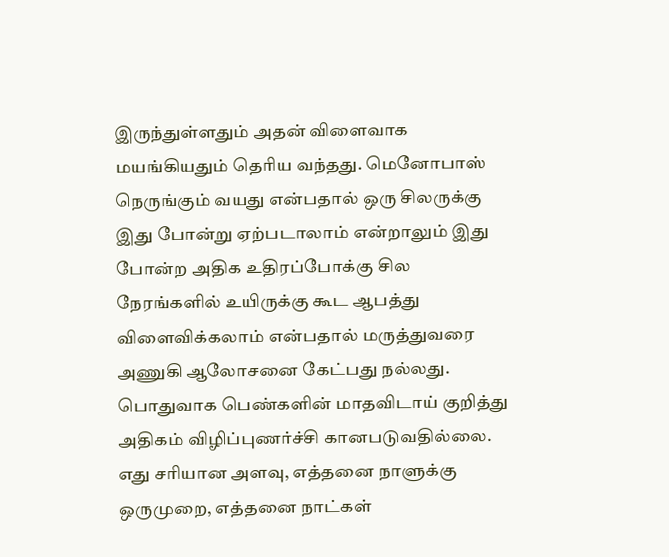இருந்துள்ளதும் அதன் விளைவாக மயங்கியதும் தெரிய வந்தது. மெனோபாஸ் நெருங்கும் வயது என்பதால் ஒரு சிலருக்கு இது போன்று ஏற்படாலாம் என்றாலும் இது போன்ற அதிக உதிரப்போக்கு சில நேரங்களில் உயிருக்கு கூட ஆபத்து விளைவிக்கலாம் என்பதால் மருத்துவரை அணுகி ஆலோசனை கேட்பது நல்லது.
பொதுவாக பெண்களின் மாதவிடாய் குறித்து அதிகம் விழிப்புணர்ச்சி கானபடுவதில்லை. எது சரியான அளவு, எத்தனை நாளுக்கு ஒருமுறை, எத்தனை நாட்கள்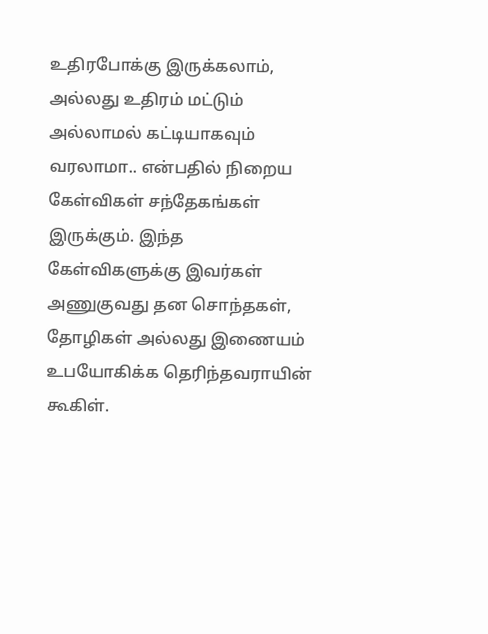உதிரபோக்கு இருக்கலாம், அல்லது உதிரம் மட்டும் அல்லாமல் கட்டியாகவும் வரலாமா.. என்பதில் நிறைய கேள்விகள் சந்தேகங்கள் இருக்கும். இந்த கேள்விகளுக்கு இவர்கள் அணுகுவது தன சொந்தகள், தோழிகள் அல்லது இணையம் உபயோகிக்க தெரிந்தவராயின் கூகிள்.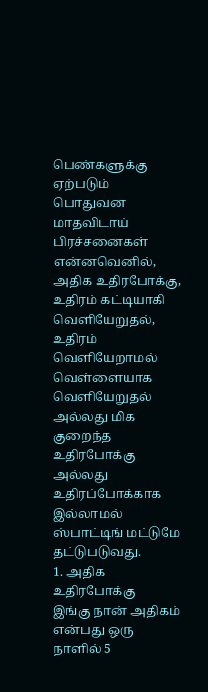பெண்களுக்கு ஏற்படும் பொதுவன மாதவிடாய் பிரச்சனைகள் என்னவெனில், அதிக உதிரபோக்கு, உதிரம் கட்டியாகி வெளியேறுதல், உதிரம் வெளியேறாமல் வெள்ளையாக வெளியேறுதல் அல்லது மிக குறைந்த உதிரபோக்கு அல்லது உதிரப்போக்காக இல்லாமல் ஸ்பாட்டிங் மட்டுமே தட்டுபடுவது.
1. அதிக உதிரபோக்கு
இங்கு நான் அதிகம் என்பது ஒரு நாளில் 5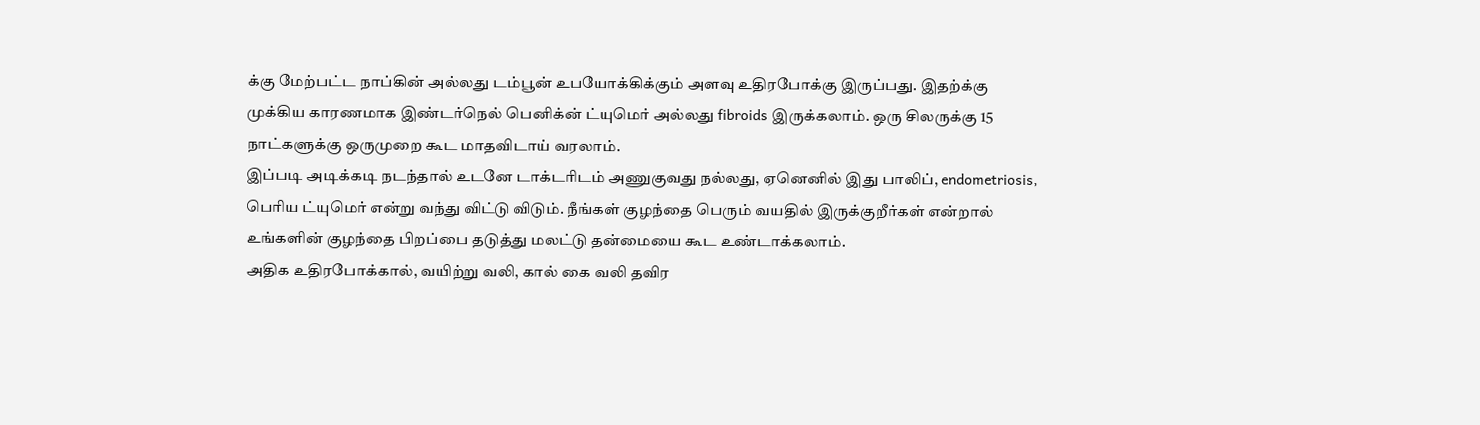க்கு மேற்பட்ட நாப்கின் அல்லது டம்பூன் உபயோக்கிக்கும் அளவு உதிரபோக்கு இருப்பது. இதற்க்கு முக்கிய காரணமாக இண்டர்நெல் பெனிக்ன் ட்யுமெர் அல்லது fibroids இருக்கலாம். ஒரு சிலருக்கு 15 நாட்களுக்கு ஒருமுறை கூட மாதவிடாய் வரலாம்.
இப்படி அடிக்கடி நடந்தால் உடனே டாக்டரிடம் அணுகுவது நல்லது, ஏனெனில் இது பாலிப், endometriosis, பெரிய ட்யுமெர் என்று வந்து விட்டு விடும். நீங்கள் குழந்தை பெரும் வயதில் இருக்குறீர்கள் என்றால் உங்களின் குழந்தை பிறப்பை தடுத்து மலட்டு தன்மையை கூட உண்டாக்கலாம்.
அதிக உதிரபோக்கால், வயிற்று வலி, கால் கை வலி தவிர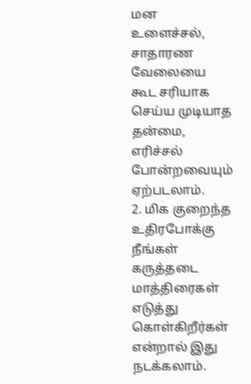மன உளைச்சல், சாதாரண வேலையை கூட சரியாக செய்ய முடியாத தன்மை, எரிச்சல் போன்றவையும் ஏற்படலாம்.
2. மிக குறைந்த உதிரபோக்கு
நீங்கள் கருத்தடை மாத்திரைகள் எடுத்து கொள்கிறீர்கள் என்றால் இது நடக்கலாம்.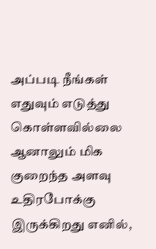அப்படி நீங்கள் எதுவும் எடுத்து கொள்ளவில்லை ஆனாலும் மிக குறைந்த அளவு உதிரபோக்கு இருக்கிறது எனில்,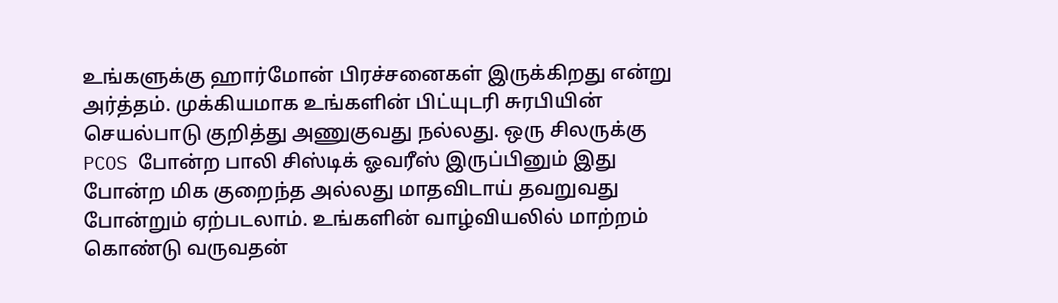உங்களுக்கு ஹார்மோன் பிரச்சனைகள் இருக்கிறது என்று அர்த்தம். முக்கியமாக உங்களின் பிட்யுடரி சுரபியின் செயல்பாடு குறித்து அணுகுவது நல்லது. ஒரு சிலருக்கு PCOS போன்ற பாலி சிஸ்டிக் ஓவரீஸ் இருப்பினும் இது போன்ற மிக குறைந்த அல்லது மாதவிடாய் தவறுவது போன்றும் ஏற்படலாம். உங்களின் வாழ்வியலில் மாற்றம் கொண்டு வருவதன்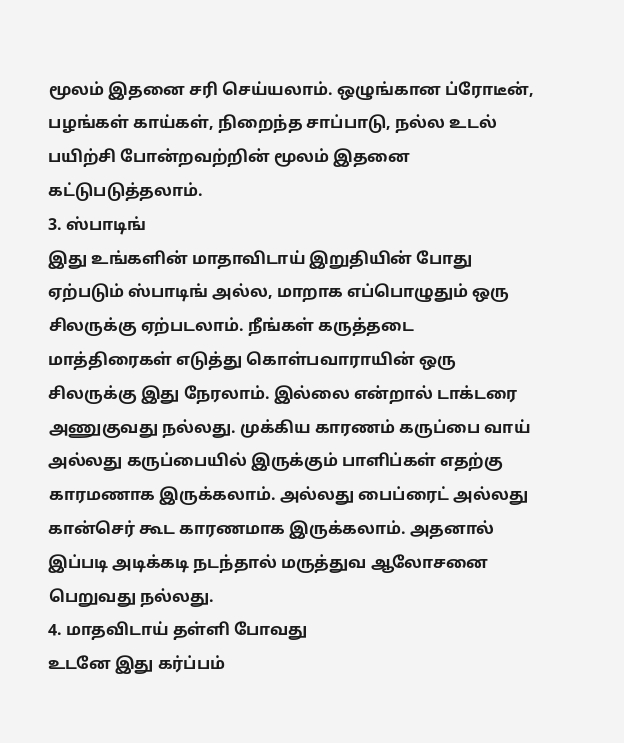மூலம் இதனை சரி செய்யலாம். ஒழுங்கான ப்ரோடீன், பழங்கள் காய்கள், நிறைந்த சாப்பாடு, நல்ல உடல் பயிற்சி போன்றவற்றின் மூலம் இதனை கட்டுபடுத்தலாம்.
3. ஸ்பாடிங்
இது உங்களின் மாதாவிடாய் இறுதியின் போது ஏற்படும் ஸ்பாடிங் அல்ல, மாறாக எப்பொழுதும் ஒரு சிலருக்கு ஏற்படலாம். நீங்கள் கருத்தடை மாத்திரைகள் எடுத்து கொள்பவாராயின் ஒரு சிலருக்கு இது நேரலாம். இல்லை என்றால் டாக்டரை அணுகுவது நல்லது. முக்கிய காரணம் கருப்பை வாய் அல்லது கருப்பையில் இருக்கும் பாளிப்கள் எதற்கு காரமணாக இருக்கலாம். அல்லது பைப்ரைட் அல்லது கான்செர் கூட காரணமாக இருக்கலாம். அதனால் இப்படி அடிக்கடி நடந்தால் மருத்துவ ஆலோசனை பெறுவது நல்லது.
4. மாதவிடாய் தள்ளி போவது
உடனே இது கர்ப்பம்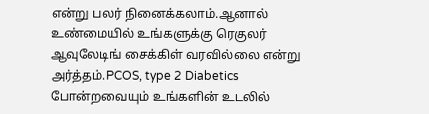என்று பலர் நினைக்கலாம்.ஆனால் உண்மையில் உங்களுக்கு ரெகுலர் ஆவுலேடிங் சைக்கிள் வரவில்லை என்று அர்த்தம்.PCOS, type 2 Diabetics போன்றவையும் உங்களின் உடலில்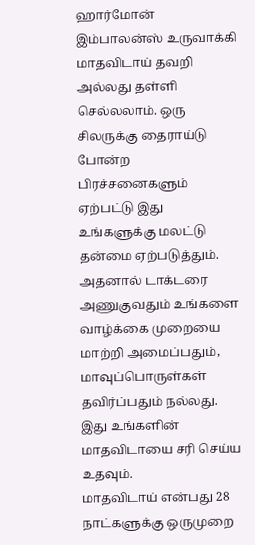ஹார்மோன் இம்பாலன்ஸ் உருவாக்கி மாதவிடாய் தவறி அல்லது தள்ளி செல்லலாம். ஒரு சிலருக்கு தைராய்டு போன்ற பிரச்சனைகளும் ஏற்பட்டு இது உங்களுக்கு மலட்டு தன்மை ஏற்படுத்தும். அதனால் டாக்டரை அணுகுவதும் உங்களை வாழ்க்கை முறையை மாற்றி அமைப்பதும், மாவுப்பொருள்கள் தவிர்ப்பதும் நல்லது. இது உங்களின் மாதவிடாயை சரி செய்ய உதவும்.
மாதவிடாய் என்பது 28 நாட்களுக்கு ஒருமுறை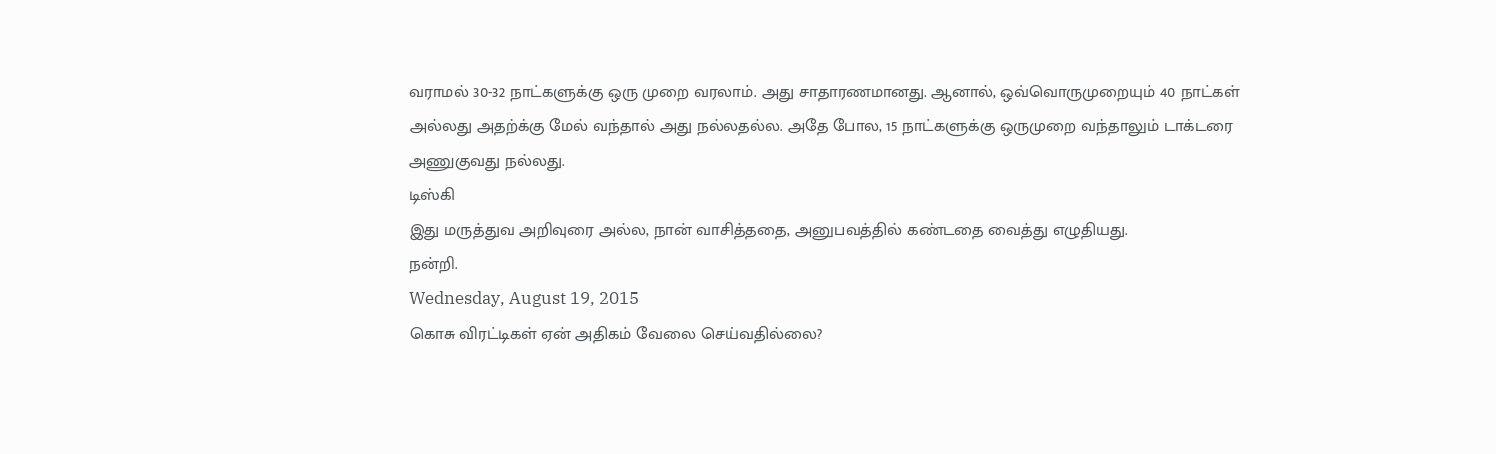வராமல் 30-32 நாட்களுக்கு ஒரு முறை வரலாம். அது சாதாரணமானது. ஆனால், ஒவ்வொருமுறையும் 40 நாட்கள் அல்லது அதற்க்கு மேல் வந்தால் அது நல்லதல்ல. அதே போல, 15 நாட்களுக்கு ஒருமுறை வந்தாலும் டாக்டரை அணுகுவது நல்லது.
டிஸ்கி
இது மருத்துவ அறிவுரை அல்ல, நான் வாசித்ததை, அனுபவத்தில் கண்டதை வைத்து எழுதியது.
நன்றி.
Wednesday, August 19, 2015
கொசு விரட்டிகள் ஏன் அதிகம் வேலை செய்வதில்லை?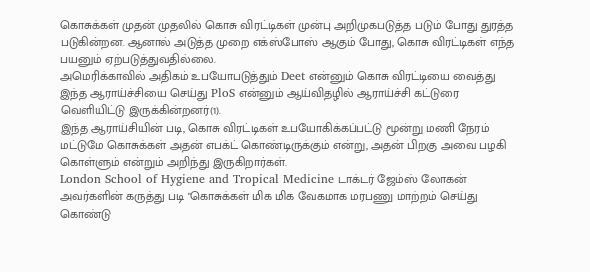கொசுக்கள் முதன் முதலில் கொசு விரட்டிகள் முன்பு அறிமுகபடுத்த படும் போது துரத்த படுகின்றன. ஆனால் அடுத்த முறை எக்ஸ்போஸ் ஆகும் போது, கொசு விரட்டிகள் எந்த பயனும் ஏற்படுத்துவதில்லை.
அமெரிக்காவில் அதிகம் உபயோபடுத்தும் Deet என்னும் கொசு விரட்டியை வைத்து இந்த ஆராய்ச்சியை செய்து PloS என்னும் ஆய்விதழில் ஆராய்ச்சி கட்டுரை வெளியிட்டு இருக்கின்றனர்(1).
இந்த ஆராய்சியின் படி, கொசு விரட்டிகள் உபயோகிக்கப்பட்டு மூன்று மணி நேரம் மட்டுமே கொசுக்கள் அதன் எபக்ட் கொண்டிருக்கும் என்று, அதன் பிறகு அவை பழகி கொள்ளும் என்றும் அறிந்து இருகிறார்கள்.
London School of Hygiene and Tropical Medicine டாக்டர் ஜேம்ஸ் லோகன் அவர்களின் கருத்து படி "கொசுக்கள் மிக மிக வேகமாக மரபணு மாற்றம் செய்து கொண்டு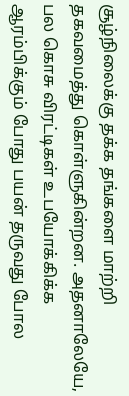சூழ்நிலைக்கு தக்க தங்களை மாற்றி தகவமைத்து கொள்ளுகின்றன. அதனாலேயே, பல கொசு விரட்டிகள் உபயோக்கிக்க ஆரம்பிக்கும் போது பயன் தருவது போல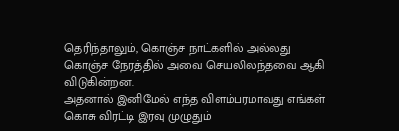தெரிந்தாலும், கொஞ்ச நாட்களில் அல்லது கொஞ்ச நேரத்தில் அவை செயலிலந்தவை ஆகி விடுகின்றன.
அதனால் இனிமேல் எந்த விளம்பரமாவது எங்கள் கொசு விரட்டி இரவு முழுதும்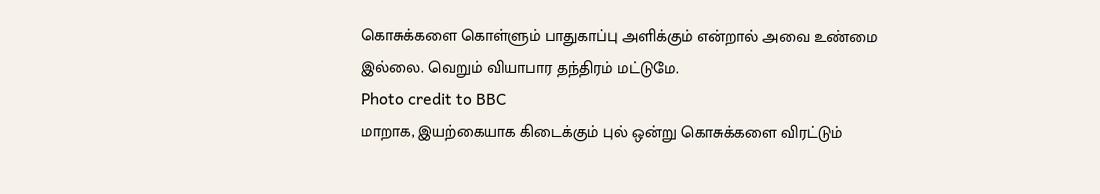கொசுக்களை கொள்ளும் பாதுகாப்பு அளிக்கும் என்றால் அவை உண்மை இல்லை. வெறும் வியாபார தந்திரம் மட்டுமே.
Photo credit to BBC
மாறாக, இயற்கையாக கிடைக்கும் புல் ஒன்று கொசுக்களை விரட்டும்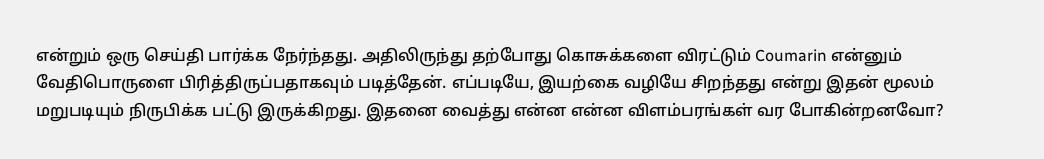என்றும் ஒரு செய்தி பார்க்க நேர்ந்தது. அதிலிருந்து தற்போது கொசுக்களை விரட்டும் Coumarin என்னும் வேதிபொருளை பிரித்திருப்பதாகவும் படித்தேன். எப்படியே, இயற்கை வழியே சிறந்தது என்று இதன் மூலம் மறுபடியும் நிருபிக்க பட்டு இருக்கிறது. இதனை வைத்து என்ன என்ன விளம்பரங்கள் வர போகின்றனவோ?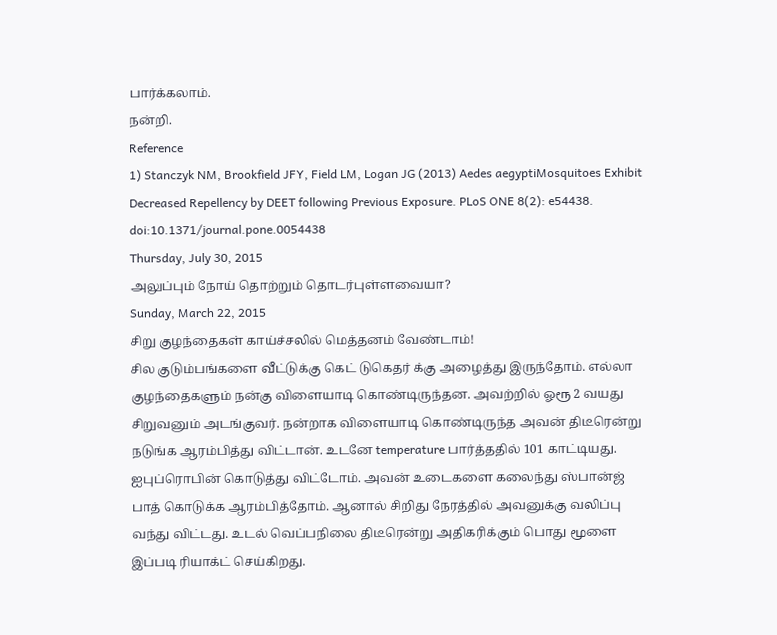பார்க்கலாம்.
நன்றி.
Reference
1) Stanczyk NM, Brookfield JFY, Field LM, Logan JG (2013) Aedes aegyptiMosquitoes Exhibit Decreased Repellency by DEET following Previous Exposure. PLoS ONE 8(2): e54438. doi:10.1371/journal.pone.0054438
Thursday, July 30, 2015
அலுப்பும் நோய் தொற்றும் தொடர்புள்ளவையா?
Sunday, March 22, 2015
சிறு குழந்தைகள் காய்ச்சலில் மெத்தனம் வேண்டாம்!
சில குடும்பங்களை வீட்டுக்கு கெட் டுகெதர் க்கு அழைத்து இருந்தோம். எல்லா குழந்தைகளும் நன்கு விளையாடி கொண்டிருந்தன. அவற்றில் ஓரூ 2 வயது சிறுவனும் அடங்குவர். நன்றாக விளையாடி கொண்டிருந்த அவன் திடீரென்று நடுங்க ஆரம்பித்து விட்டான். உடனே temperature பார்த்ததில் 101 காட்டியது. ஐபுப்ரொபின் கொடுத்து விட்டோம். அவன் உடைகளை கலைந்து ஸ்பான்ஜ் பாத் கொடுக்க ஆரம்பித்தோம். ஆனால் சிறிது நேரத்தில் அவனுக்கு வலிப்பு வந்து விட்டது. உடல் வெப்பநிலை திடீரென்று அதிகரிக்கும் பொது மூளை இப்படி ரியாக்ட் செய்கிறது.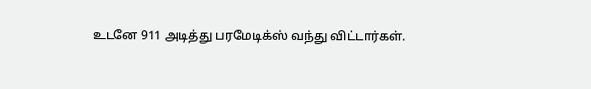உடனே 911 அடித்து பரமேடிக்ஸ் வந்து விட்டார்கள்.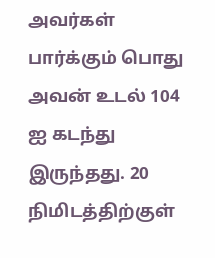அவர்கள் பார்க்கும் பொது அவன் உடல் 104 ஐ கடந்து இருந்தது. 20 நிமிடத்திற்குள்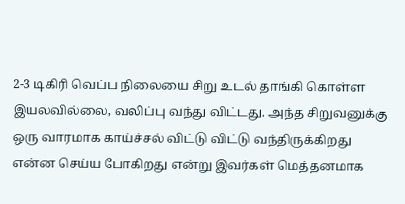2-3 டிகிரி வெப்ப நிலையை சிறு உடல் தாங்கி கொள்ள இயலவில்லை, வலிப்பு வந்து விட்டது. அந்த சிறுவனுக்கு ஒரு வாரமாக காய்ச்சல் விட்டு விட்டு வந்திருக்கிறது என்ன செய்ய போகிறது என்று இவர்கள் மெத்தனமாக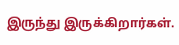இருந்து இருக்கிறார்கள்.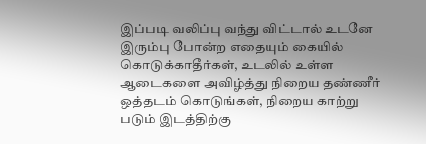இப்படி வலிப்பு வந்து விட்டால் உடனே இரும்பு போன்ற எதையும் கையில் கொடுக்காதீர்கள், உடலில் உள்ள ஆடைகளை அவிழ்த்து நிறைய தண்ணீர் ஒத்தடம் கொடுங்கள், நிறைய காற்று படும் இடத்திற்கு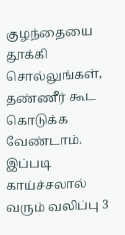குழந்தையை தூக்கி சொல்லுங்கள், தண்ணீர் கூட கொடுக்க வேண்டாம். இப்படி காய்ச்சலால் வரும் வலிப்பு 3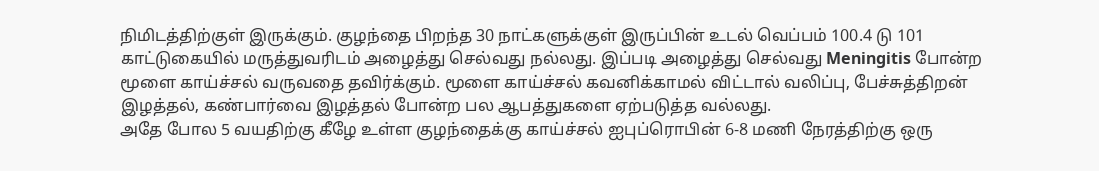நிமிடத்திற்குள் இருக்கும். குழந்தை பிறந்த 30 நாட்களுக்குள் இருப்பின் உடல் வெப்பம் 100.4 டு 101 காட்டுகையில் மருத்துவரிடம் அழைத்து செல்வது நல்லது. இப்படி அழைத்து செல்வது Meningitis போன்ற மூளை காய்ச்சல் வருவதை தவிர்க்கும். மூளை காய்ச்சல் கவனிக்காமல் விட்டால் வலிப்பு, பேச்சுத்திறன் இழத்தல், கண்பார்வை இழத்தல் போன்ற பல ஆபத்துகளை ஏற்படுத்த வல்லது.
அதே போல 5 வயதிற்கு கீழே உள்ள குழந்தைக்கு காய்ச்சல் ஐபுப்ரொபின் 6-8 மணி நேரத்திற்கு ஒரு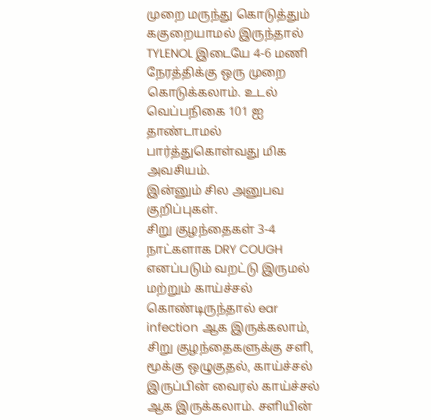முறை மருந்து கொடுத்தும் ககுறையாமல் இருந்தால் TYLENOL இடையே 4-6 மணி நேரத்திக்கு ஒரு முறை கொடுக்கலாம். உடல் வெப்பநிகை 101 ஐ தாண்டாமல் பார்த்துகொள்வது மிக அவசியம்.
இன்னும் சில அனுபவ குறிப்புகள்.
சிறு குழந்தைகள் 3-4 நாட்களாக DRY COUGH எனப்படும் வறட்டு இருமல் மற்றும் காய்ச்சல் கொண்டிருந்தால் ear infection ஆக இருக்கலாம்,
சிறு குழந்தைகளுக்கு சளி, மூக்கு ஒழுகுதல், காய்ச்சல் இருப்பின் வைரல் காய்ச்சல் ஆக இருக்கலாம். சளியின்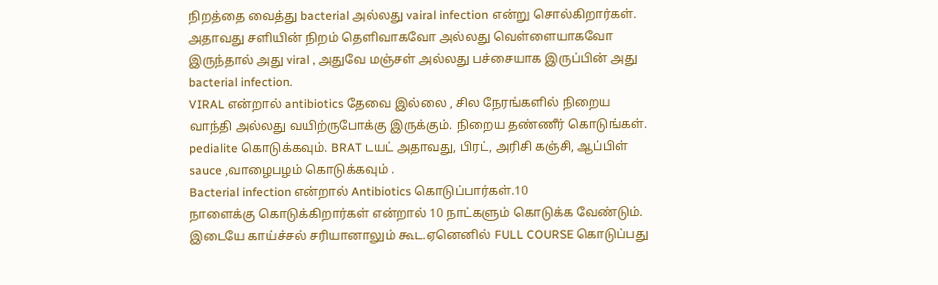நிறத்தை வைத்து bacterial அல்லது vairal infection என்று சொல்கிறார்கள். அதாவது சளியின் நிறம் தெளிவாகவோ அல்லது வெள்ளையாகவோ இருந்தால் அது viral , அதுவே மஞ்சள் அல்லது பச்சையாக இருப்பின் அது bacterial infection.
VIRAL என்றால் antibiotics தேவை இல்லை , சில நேரங்களில் நிறைய வாந்தி அல்லது வயிற்ருபோக்கு இருக்கும். நிறைய தண்ணீர் கொடுங்கள். pedialite கொடுக்கவும். BRAT டயட் அதாவது, பிரட், அரிசி கஞ்சி, ஆப்பிள் sauce ,வாழைபழம் கொடுக்கவும் .
Bacterial infection என்றால் Antibiotics கொடுப்பார்கள்.10
நாளைக்கு கொடுக்கிறார்கள் என்றால் 10 நாட்களும் கொடுக்க வேண்டும்.
இடையே காய்ச்சல் சரியானாலும் கூட.ஏனெனில் FULL COURSE கொடுப்பது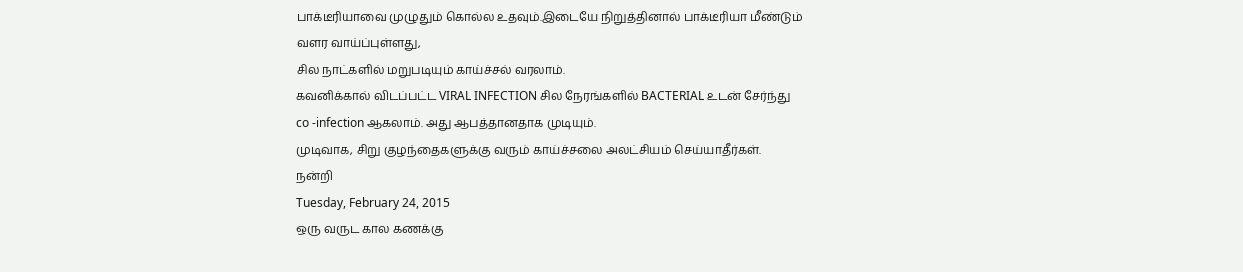பாக்டீரியாவை முழுதும் கொல்ல உதவும்.இடையே நிறுத்தினால் பாக்டீரியா மீண்டும் வளர வாய்ப்புள்ளது,
சில நாட்களில் மறுபடியும் காய்ச்சல் வரலாம்.
கவனிக்கால் விடப்பட்ட VIRAL INFECTION சில நேரங்களில் BACTERIAL உடன் சேர்ந்து
co -infection ஆகலாம். அது ஆபத்தானதாக முடியும்.
முடிவாக, சிறு குழந்தைகளுக்கு வரும் காய்ச்சலை அலட்சியம் செய்யாதீர்கள்.
நன்றி
Tuesday, February 24, 2015
ஒரு வருட கால கணக்கு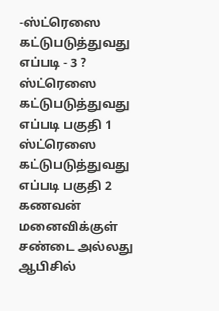-ஸ்ட்ரெஸை கட்டுபடுத்துவது எப்படி - 3 ?
ஸ்ட்ரெஸை கட்டுபடுத்துவது எப்படி பகுதி 1
ஸ்ட்ரெஸை கட்டுபடுத்துவது எப்படி பகுதி 2
கணவன் மனைவிக்குள் சண்டை அல்லது ஆபிசில்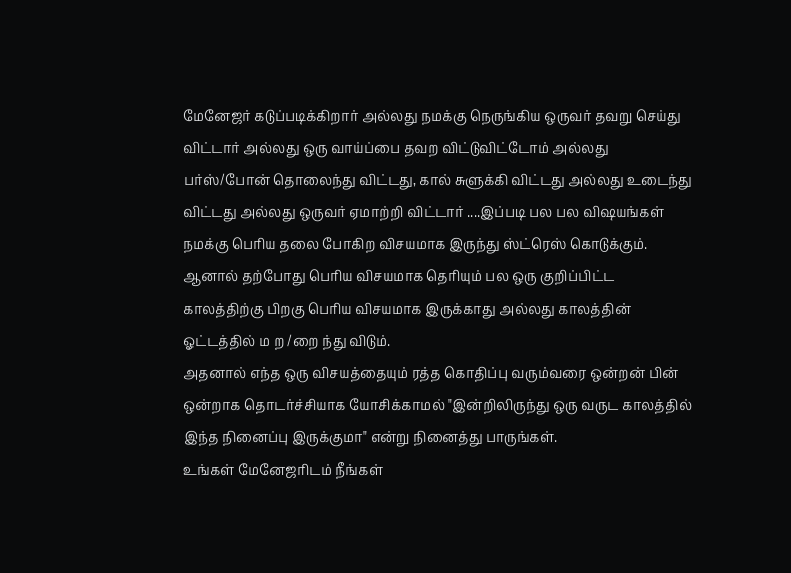மேனேஜர் கடுப்படிக்கிறார் அல்லது நமக்கு நெருங்கிய ஒருவர் தவறு செய்து விட்டார் அல்லது ஒரு வாய்ப்பை தவற விட்டுவிட்டோம் அல்லது பர்ஸ்/போன் தொலைந்து விட்டது, கால் சுளுக்கி விட்டது அல்லது உடைந்து விட்டது அல்லது ஒருவர் ஏமாற்றி விட்டார் ....இப்படி பல பல விஷயங்கள் நமக்கு பெரிய தலை போகிற விசயமாக இருந்து ஸ்ட்ரெஸ் கொடுக்கும்.
ஆனால் தற்போது பெரிய விசயமாக தெரியும் பல ஒரு குறிப்பிட்ட காலத்திற்கு பிறகு பெரிய விசயமாக இருக்காது அல்லது காலத்தின் ஓட்டத்தில் ம ற /றை ந்து விடும்.
அதனால் எந்த ஒரு விசயத்தையும் ரத்த கொதிப்பு வரும்வரை ஒன்றன் பின் ஒன்றாக தொடர்ச்சியாக யோசிக்காமல் "இன்றிலிருந்து ஒரு வருட காலத்தில் இந்த நினைப்பு இருக்குமா" என்று நினைத்து பாருங்கள்.
உங்கள் மேனேஜரிடம் நீங்கள்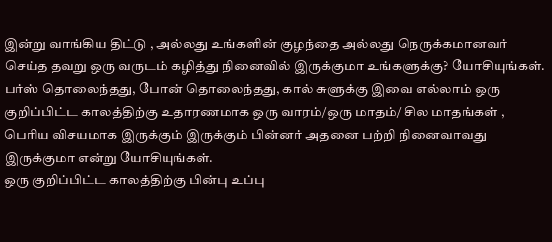இன்று வாங்கிய திட்டு , அல்லது உங்களின் குழந்தை அல்லது நெருக்கமானவர் செய்த தவறு ஒரு வருடம் கழித்து நினைவில் இருக்குமா உங்களுக்கு? யோசியுங்கள். பர்ஸ் தொலைந்தது, போன் தொலைந்தது, கால் சுளுக்கு இவை எல்லாம் ஒரு குறிப்பிட்ட காலத்திற்கு உதாரணமாக ஒரு வாரம்/ஒரு மாதம்/ சில மாதங்கள் , பெரிய விசயமாக இருக்கும் இருக்கும் பின்னர் அதனை பற்றி நினைவாவது இருக்குமா என்று யோசியுங்கள்.
ஒரு குறிப்பிட்ட காலத்திற்கு பின்பு உப்பு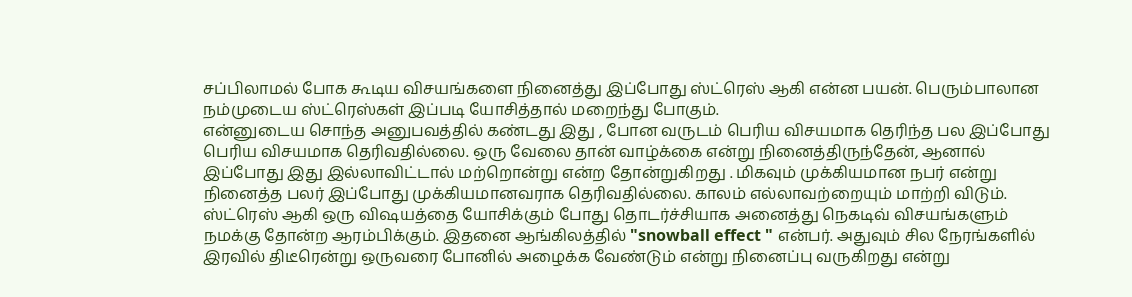சப்பிலாமல் போக கூடிய விசயங்களை நினைத்து இப்போது ஸ்ட்ரெஸ் ஆகி என்ன பயன். பெரும்பாலான நம்முடைய ஸ்ட்ரெஸ்கள் இப்படி யோசித்தால் மறைந்து போகும்.
என்னுடைய சொந்த அனுபவத்தில் கண்டது இது , போன வருடம் பெரிய விசயமாக தெரிந்த பல இப்போது பெரிய விசயமாக தெரிவதில்லை. ஒரு வேலை தான் வாழ்க்கை என்று நினைத்திருந்தேன், ஆனால் இப்போது இது இல்லாவிட்டால் மற்றொன்று என்ற தோன்றுகிறது . மிகவும் முக்கியமான நபர் என்று நினைத்த பலர் இப்போது முக்கியமானவராக தெரிவதில்லை. காலம் எல்லாவற்றையும் மாற்றி விடும்.
ஸ்ட்ரெஸ் ஆகி ஒரு விஷயத்தை யோசிக்கும் போது தொடர்ச்சியாக அனைத்து நெகடிவ் விசயங்களும் நமக்கு தோன்ற ஆரம்பிக்கும். இதனை ஆங்கிலத்தில் "snowball effect " என்பர். அதுவும் சில நேரங்களில் இரவில் திடீரென்று ஒருவரை போனில் அழைக்க வேண்டும் என்று நினைப்பு வருகிறது என்று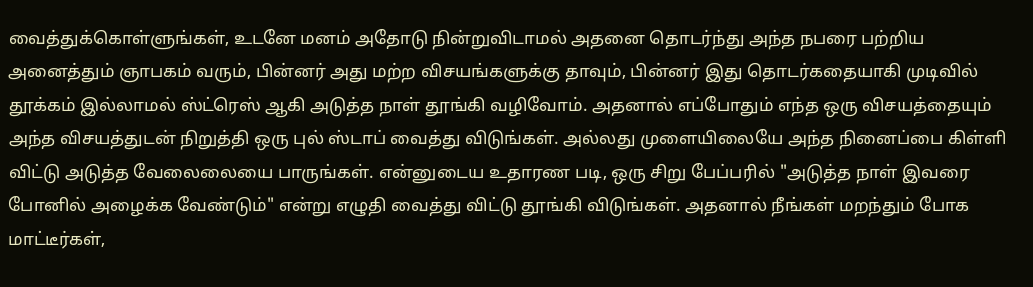வைத்துக்கொள்ளுங்கள், உடனே மனம் அதோடு நின்றுவிடாமல் அதனை தொடர்ந்து அந்த நபரை பற்றிய அனைத்தும் ஞாபகம் வரும், பின்னர் அது மற்ற விசயங்களுக்கு தாவும், பின்னர் இது தொடர்கதையாகி முடிவில் தூக்கம் இல்லாமல் ஸ்ட்ரெஸ் ஆகி அடுத்த நாள் தூங்கி வழிவோம். அதனால் எப்போதும் எந்த ஒரு விசயத்தையும் அந்த விசயத்துடன் நிறுத்தி ஒரு புல் ஸ்டாப் வைத்து விடுங்கள். அல்லது முளையிலையே அந்த நினைப்பை கிள்ளி விட்டு அடுத்த வேலைலையை பாருங்கள். என்னுடைய உதாரண படி, ஒரு சிறு பேப்பரில் "அடுத்த நாள் இவரை போனில் அழைக்க வேண்டும்" என்று எழுதி வைத்து விட்டு தூங்கி விடுங்கள். அதனால் நீங்கள் மறந்தும் போக மாட்டீர்கள்,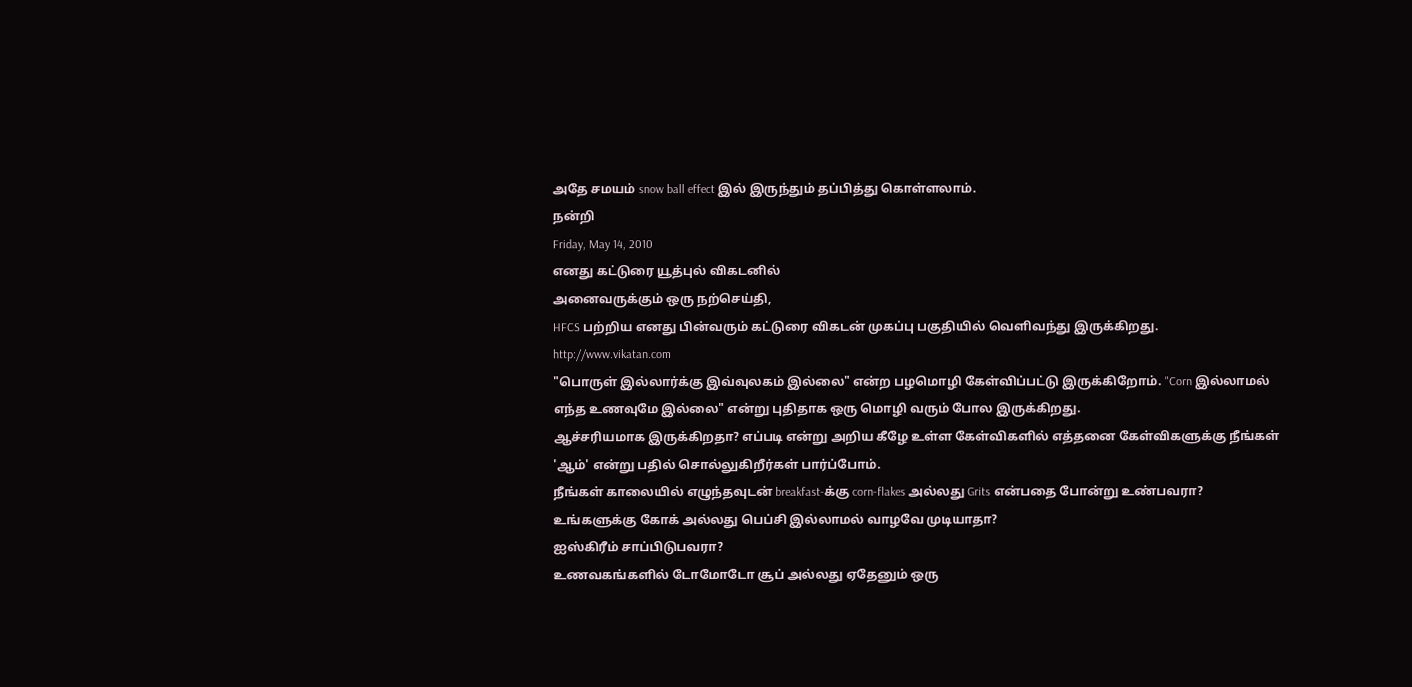அதே சமயம் snow ball effect இல் இருந்தும் தப்பித்து கொள்ளலாம்.
நன்றி
Friday, May 14, 2010
எனது கட்டுரை யூத்புல் விகடனில்
அனைவருக்கும் ஒரு நற்செய்தி,
HFCS பற்றிய எனது பின்வரும் கட்டுரை விகடன் முகப்பு பகுதியில் வெளிவந்து இருக்கிறது.
http://www.vikatan.com
"பொருள் இல்லார்க்கு இவ்வுலகம் இல்லை" என்ற பழமொழி கேள்விப்பட்டு இருக்கிறோம். "Corn இல்லாமல் எந்த உணவுமே இல்லை" என்று புதிதாக ஒரு மொழி வரும் போல இருக்கிறது.
ஆச்சரியமாக இருக்கிறதா? எப்படி என்று அறிய கீழே உள்ள கேள்விகளில் எத்தனை கேள்விகளுக்கு நீங்கள் 'ஆம்' என்று பதில் சொல்லுகிறீர்கள் பார்ப்போம்.
நீங்கள் காலையில் எழுந்தவுடன் breakfast-க்கு corn-flakes அல்லது Grits என்பதை போன்று உண்பவரா?
உங்களுக்கு கோக் அல்லது பெப்சி இல்லாமல் வாழவே முடியாதா?
ஐஸ்கிரீம் சாப்பிடுபவரா?
உணவகங்களில் டோமோடோ சூப் அல்லது ஏதேனும் ஒரு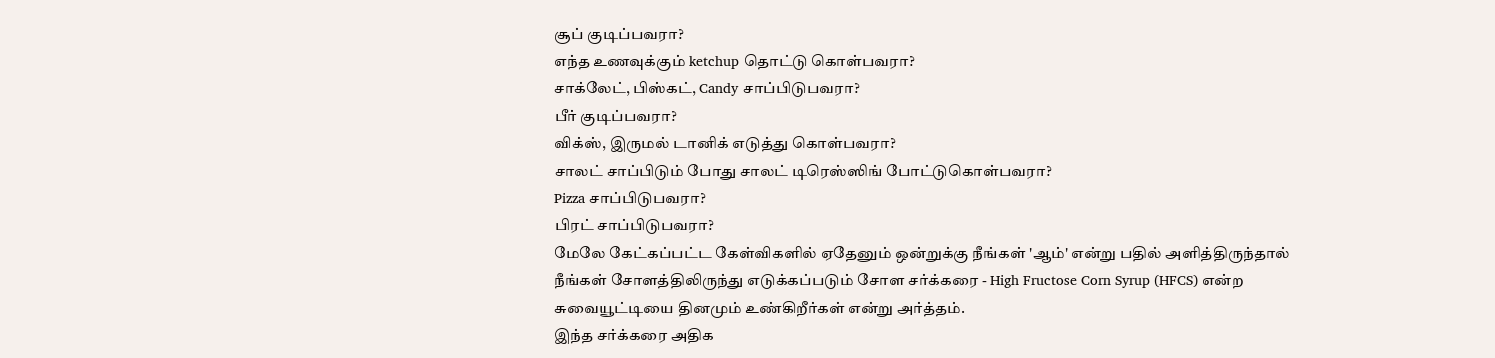சூப் குடிப்பவரா?
எந்த உணவுக்கும் ketchup தொட்டு கொள்பவரா?
சாக்லேட், பிஸ்கட், Candy சாப்பிடுபவரா?
பீர் குடிப்பவரா?
விக்ஸ், இருமல் டானிக் எடுத்து கொள்பவரா?
சாலட் சாப்பிடும் போது சாலட் டிரெஸ்ஸிங் போட்டுகொள்பவரா?
Pizza சாப்பிடுபவரா?
பிரட் சாப்பிடுபவரா?
மேலே கேட்கப்பட்ட கேள்விகளில் ஏதேனும் ஒன்றுக்கு நீங்கள் 'ஆம்' என்று பதில் அளித்திருந்தால் நீங்கள் சோளத்திலிருந்து எடுக்கப்படும் சோள சர்க்கரை - High Fructose Corn Syrup (HFCS) என்ற சுவையூட்டியை தினமும் உண்கிறீர்கள் என்று அர்த்தம்.
இந்த சர்க்கரை அதிக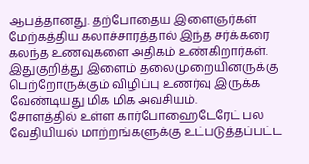ஆபத்தானது. தற்போதைய இளைஞர்கள் மேற்கத்திய கலாச்சாரத்தால் இந்த சர்க்கரை கலந்த உணவுகளை அதிகம் உண்கிறார்கள். இதுகுறித்து இளைம் தலைமுறையினருக்கு பெற்றோருக்கும் விழிப்பு உணர்வு இருக்க வேண்டியது மிக மிக அவசியம்.
சோளத்தில் உள்ள கார்போஹைடேரேட் பல வேதியியல் மாற்றங்களுக்கு உட்படுத்தப்பட்ட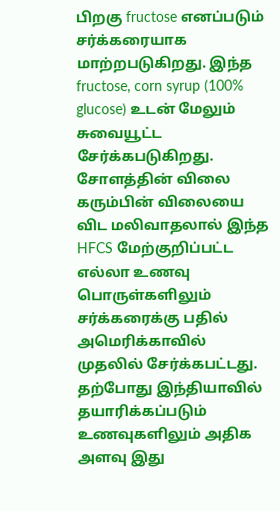பிறகு fructose எனப்படும் சர்க்கரையாக மாற்றபடுகிறது. இந்த fructose, corn syrup (100% glucose) உடன் மேலும் சுவையூட்ட சேர்க்கபடுகிறது.
சோளத்தின் விலை கரும்பின் விலையை விட மலிவாதலால் இந்த HFCS மேற்குறிப்பட்ட எல்லா உணவு பொருள்களிலும் சர்க்கரைக்கு பதில் அமெரிக்காவில் முதலில் சேர்க்கபட்டது. தற்போது இந்தியாவில் தயாரிக்கப்படும் உணவுகளிலும் அதிக அளவு இது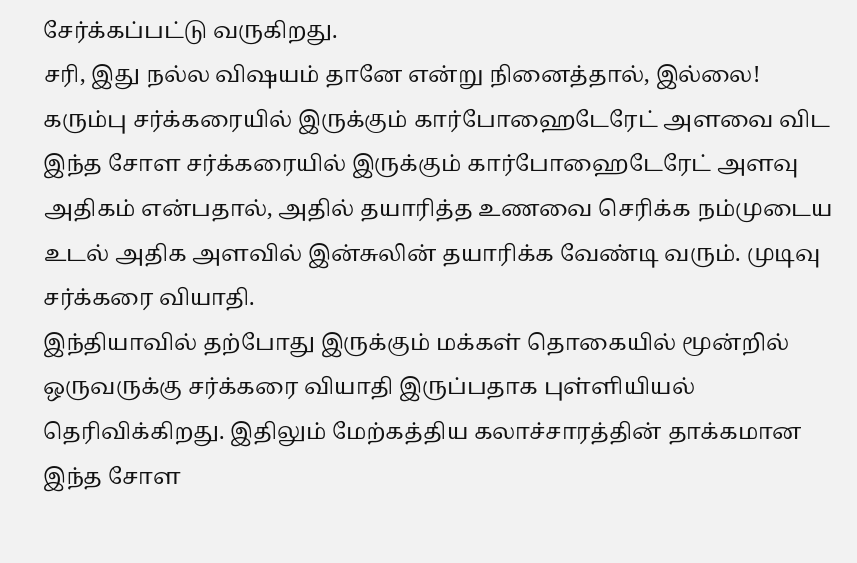சேர்க்கப்பட்டு வருகிறது.
சரி, இது நல்ல விஷயம் தானே என்று நினைத்தால், இல்லை!
கரும்பு சர்க்கரையில் இருக்கும் கார்போஹைடேரேட் அளவை விட இந்த சோள சர்க்கரையில் இருக்கும் கார்போஹைடேரேட் அளவு அதிகம் என்பதால், அதில் தயாரித்த உணவை செரிக்க நம்முடைய உடல் அதிக அளவில் இன்சுலின் தயாரிக்க வேண்டி வரும். முடிவு சர்க்கரை வியாதி.
இந்தியாவில் தற்போது இருக்கும் மக்கள் தொகையில் மூன்றில் ஒருவருக்கு சர்க்கரை வியாதி இருப்பதாக புள்ளியியல் தெரிவிக்கிறது. இதிலும் மேற்கத்திய கலாச்சாரத்தின் தாக்கமான இந்த சோள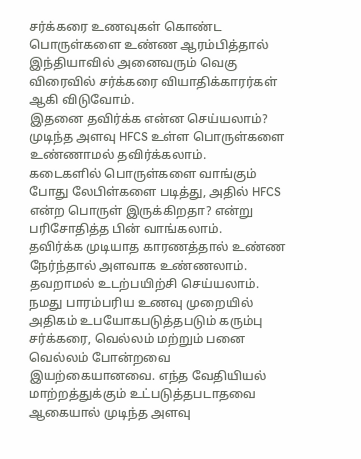சர்க்கரை உணவுகள் கொண்ட பொருள்களை உண்ண ஆரம்பித்தால் இந்தியாவில் அனைவரும் வெகு விரைவில் சர்க்கரை வியாதிக்காரர்கள் ஆகி விடுவோம்.
இதனை தவிர்க்க என்ன செய்யலாம்?
முடிந்த அளவு HFCS உள்ள பொருள்களை உண்ணாமல் தவிர்க்கலாம்.
கடைகளில் பொருள்களை வாங்கும் போது லேபிள்களை படித்து, அதில் HFCS என்ற பொருள் இருக்கிறதா? என்று பரிசோதித்த பின் வாங்கலாம்.
தவிர்க்க முடியாத காரணத்தால் உண்ண நேர்ந்தால் அளவாக உண்ணலாம்.
தவறாமல் உடற்பயிற்சி செய்யலாம்.
நமது பாரம்பரிய உணவு முறையில் அதிகம் உபயோகபடுத்தபடும் கரும்பு சர்க்கரை, வெல்லம் மற்றும் பனை வெல்லம் போன்றவை இயற்கையானவை. எந்த வேதியியல் மாற்றத்துக்கும் உட்படுத்தபடாதவை ஆகையால் முடிந்த அளவு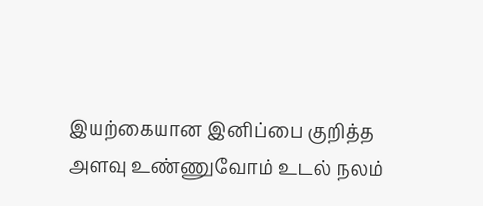இயற்கையான இனிப்பை குறித்த அளவு உண்ணுவோம் உடல் நலம்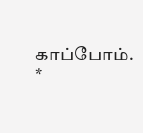காப்போம்.
*